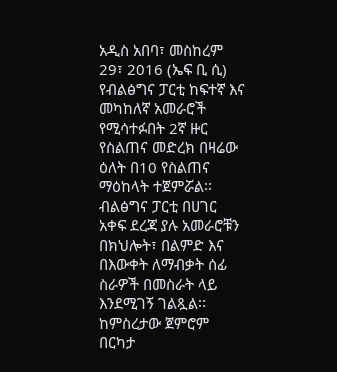አዲስ አበባ፣ መስከረም 29፣ 2016 (ኤፍ ቢ ሲ) የብልፅግና ፓርቲ ከፍተኛ እና መካከለኛ አመራሮች የሚሳተፉበት 2ኛ ዙር የስልጠና መድረክ በዛሬው ዕለት በ10 የስልጠና ማዕከላት ተጀምሯል፡፡
ብልፅግና ፓርቲ በሀገር አቀፍ ደረጃ ያሉ አመራሮቹን በክህሎት፣ በልምድ እና በእውቀት ለማብቃት ሰፊ ስራዎች በመስራት ላይ እንደሚገኝ ገልጿል፡፡
ከምስረታው ጀምሮም በርካታ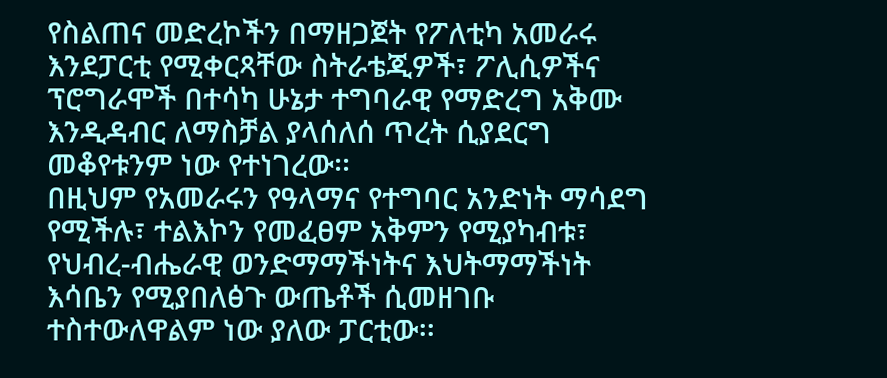የስልጠና መድረኮችን በማዘጋጀት የፖለቲካ አመራሩ እንደፓርቲ የሚቀርጻቸው ስትራቴጂዎች፣ ፖሊሲዎችና ፕሮግራሞች በተሳካ ሁኔታ ተግባራዊ የማድረግ አቅሙ እንዲዳብር ለማስቻል ያላሰለሰ ጥረት ሲያደርግ መቆየቱንም ነው የተነገረው፡፡
በዚህም የአመራሩን የዓላማና የተግባር አንድነት ማሳደግ የሚችሉ፣ ተልእኮን የመፈፀም አቅምን የሚያካብቱ፣ የህብረ-ብሔራዊ ወንድማማችነትና እህትማማችነት እሳቤን የሚያበለፅጉ ውጤቶች ሲመዘገቡ ተስተውለዋልም ነው ያለው ፓርቲው፡፡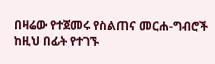በዛሬው የተጀመሩ የስልጠና መርሐ-ግብሮች ከዚህ በፊት የተገኙ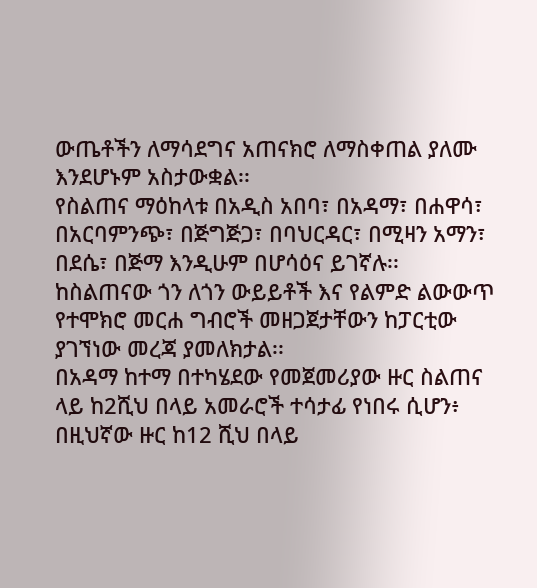ውጤቶችን ለማሳደግና አጠናክሮ ለማስቀጠል ያለሙ እንደሆኑም አስታውቋል፡፡
የስልጠና ማዕከላቱ በአዲስ አበባ፣ በአዳማ፣ በሐዋሳ፣ በአርባምንጭ፣ በጅግጅጋ፣ በባህርዳር፣ በሚዛን አማን፣ በደሴ፣ በጅማ እንዲሁም በሆሳዕና ይገኛሉ፡፡
ከስልጠናው ጎን ለጎን ውይይቶች እና የልምድ ልውውጥ የተሞክሮ መርሐ ግብሮች መዘጋጀታቸውን ከፓርቲው ያገኘነው መረጃ ያመለክታል፡፡
በአዳማ ከተማ በተካሄደው የመጀመሪያው ዙር ስልጠና ላይ ከ2ሺህ በላይ አመራሮች ተሳታፊ የነበሩ ሲሆን፥ በዚህኛው ዙር ከ12 ሺህ በላይ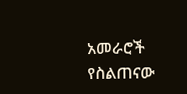አመራሮች የስልጠናው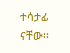ተሳታፊ ናቸው፡፡